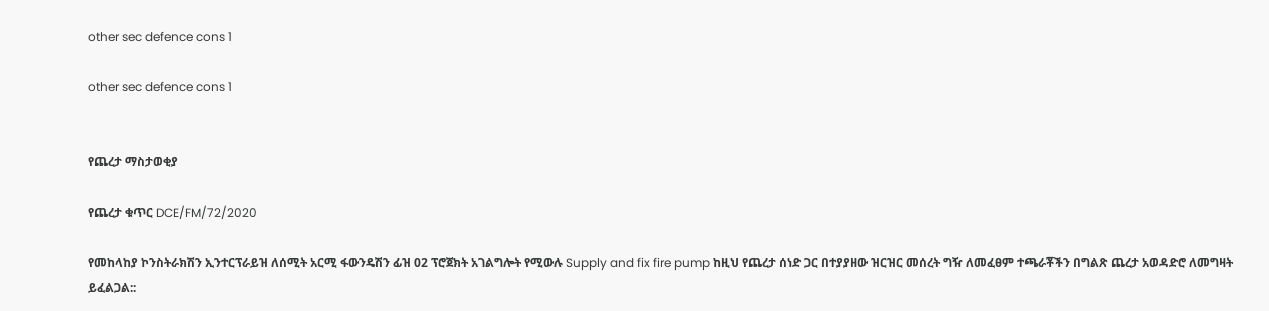other sec defence cons 1

other sec defence cons 1


የጨረታ ማስታወቂያ

የጨረታ ቁጥር DCE/FM/72/2020

የመከላከያ ኮንስትራክሽን ኢንተርፕራይዝ ለሰሚት አርሚ ፋውንዴሽን ፊዝ 02 ፕሮጀክት አገልግሎት የሚውሉ Supply and fix fire pump ከዚህ የጨረታ ሰነድ ጋር በተያያዘው ዝርዝር መሰረት ግዥ ለመፈፀም ተጫራቾችን በግልጽ ጨረታ አወዳድሮ ለመግዛት ይፈልጋል::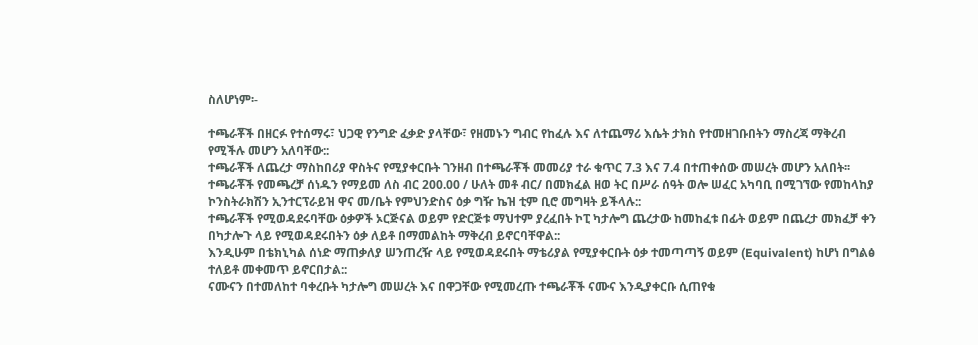ስለሆነም፡-

ተጫራቾች በዘርፉ የተሰማሩ፣ ህጋዊ የንግድ ፈቃድ ያላቸው፣ የዘመኑን ግብር የከፈሉ እና ለተጨማሪ እሴት ታክስ የተመዘገቡበትን ማስረጃ ማቅረብ የሚችሉ መሆን አለባቸው::
ተጫራቾች ለጨረታ ማስከበሪያ ዋስትና የሚያቀርቡት ገንዘብ በተጫራቾች መመሪያ ተራ ቁጥር 7.3 እና 7.4 በተጠቀሰው መሠረት መሆን አለበት፡፡
ተጫራቾች የመጫረቻ ሰነዱን የማይመ ለስ ብር 200.00 / ሁለት መቶ ብር/ በመክፈል ዘወ ትር በሥራ ሰዓት ወሎ ሠፈር አካባቢ በሚገኘው የመከላከያ ኮንስትራክሽን ኢንተርፕራይዝ ዋና መ/ቤት የምህንድስና ዕቃ ግዥ ኬዝ ቲም ቢሮ መግዛት ይችላሉ::
ተጫራቾች የሚወዳደሩባቸው ዕቃዎች ኦርጅናል ወይም የድርጅቱ ማህተም ያረፈበት ኮፒ ካታሎግ ጨረታው ከመከፈቱ በፊት ወይም በጨረታ መክፈቻ ቀን በካታሎጉ ላይ የሚወዳደሩበትን ዕቃ ለይቶ በማመልከት ማቅረብ ይኖርባቸዋል::
እንዲሁም በቴክኒካል ሰነድ ማጠቃለያ ሠንጠረዥ ላይ የሚወዳደሩበት ማቴሪያል የሚያቀርቡት ዕቃ ተመጣጣኝ ወይም (Equivalent) ከሆነ በግልፅ ተለይቶ መቀመጥ ይኖርበታል::
ናሙናን በተመለከተ ባቀረቡት ካታሎግ መሠረት እና በዋጋቸው የሚመረጡ ተጫራቾች ናሙና እንዲያቀርቡ ሲጠየቁ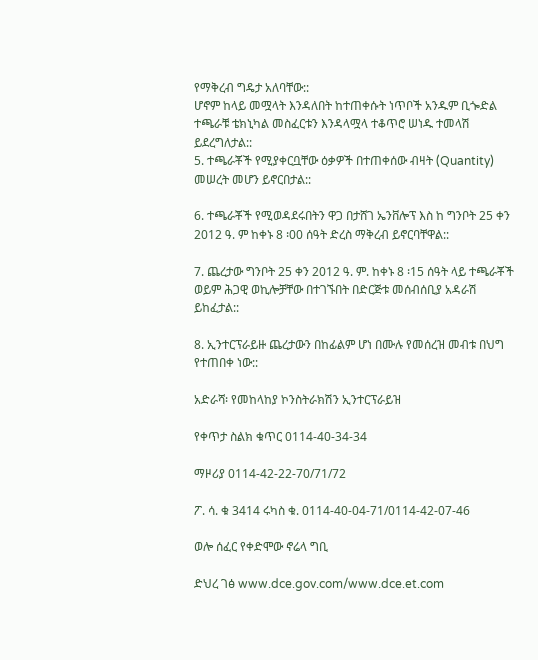የማቅረብ ግዴታ አለባቸው::
ሆኖም ከላይ መሟላት እንዳለበት ከተጠቀሱት ነጥቦች አንዱም ቢጐድል ተጫራቹ ቴክኒካል መስፈርቱን እንዳላሟላ ተቆጥሮ ሠነዱ ተመላሽ ይደረግለታል::
5. ተጫራቾች የሚያቀርቧቸው ዕቃዎች በተጠቀሰው ብዛት (Quantity) መሠረት መሆን ይኖርበታል::

6. ተጫራቾች የሚወዳደሩበትን ዋጋ በታሸገ ኤንቨሎፕ እስ ከ ግንቦት 25 ቀን 2012 ዓ. ም ከቀኑ 8 ፡00 ሰዓት ድረስ ማቅረብ ይኖርባቸዋል::

7. ጨረታው ግንቦት 25 ቀን 2012 ዓ. ም. ከቀኑ 8 ፡15 ሰዓት ላይ ተጫራቾች ወይም ሕጋዊ ወኪሎቻቸው በተገኙበት በድርጅቱ መሰብሰቢያ አዳራሽ ይከፈታል::

8. ኢንተርፕራይዙ ጨረታውን በከፊልም ሆነ በሙሉ የመሰረዝ መብቱ በህግ የተጠበቀ ነው::

አድራሻ፡ የመከላከያ ኮንስትራክሽን ኢንተርፕራይዝ

የቀጥታ ስልክ ቁጥር 0114-40-34-34

ማዞሪያ 0114-42-22-70/71/72

ፖ. ሳ. ቁ 3414 ሩካስ ቁ. 0114-40-04-71/0114-42-07-46

ወሎ ሰፈር የቀድሞው ኖሬላ ግቢ

ድህረ ገፅ www.dce.gov.com/www.dce.et.com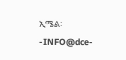ኢሜል፡-INFO@dce-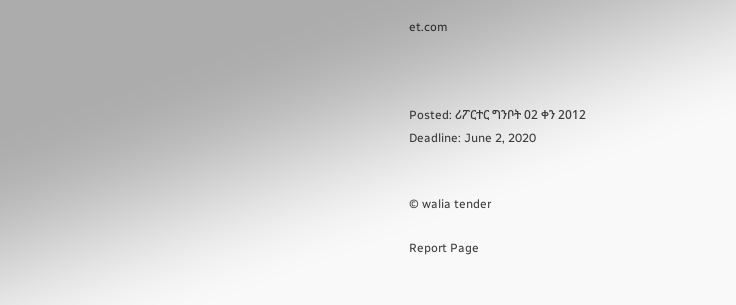et.com



Posted: ሪፖርተር ግንቦት 02 ቀን 2012
Deadline: June 2, 2020


© walia tender

Report Page